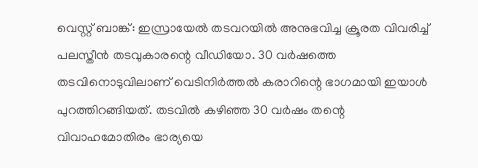വെസ്റ്റ് ബാങ്ക്: ഇസ്രായേൽ തടവറയിൽ അനുഭവിച്ച ക്രൂരത വിവരിച്ച് പലസ്തീൻ തടവുകാരന്റെ വീഡിയോ. 30 വർഷത്തെ തടവിനൊടുവിലാണ് വെടിനിർത്തൽ കരാറിന്റെ ഭാഗമായി ഇയാൾ പുറത്തിറങ്ങിയത്. തടവിൽ കഴിഞ്ഞ 30 വർഷം തന്റെ വിവാഹമോതിരം ഭാര്യയെ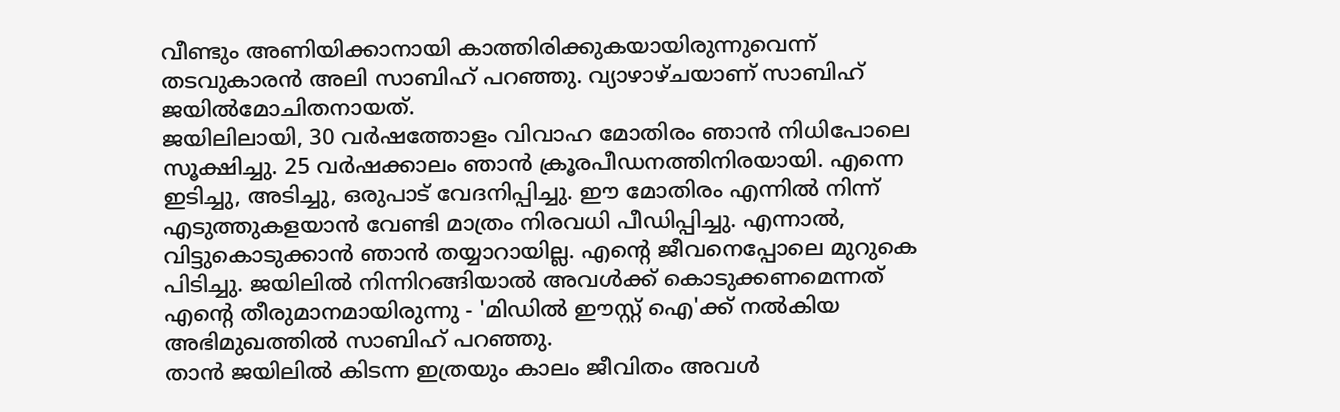വീണ്ടും അണിയിക്കാനായി കാത്തിരിക്കുകയായിരുന്നുവെന്ന് തടവുകാരൻ അലി സാബിഹ് പറഞ്ഞു. വ്യാഴാഴ്ചയാണ് സാബിഹ് ജയിൽമോചിതനായത്.
ജയിലിലായി, 30 വർഷത്തോളം വിവാഹ മോതിരം ഞാൻ നിധിപോലെ സൂക്ഷിച്ചു. 25 വർഷക്കാലം ഞാൻ ക്രൂരപീഡനത്തിനിരയായി. എന്നെ ഇടിച്ചു, അടിച്ചു, ഒരുപാട് വേദനിപ്പിച്ചു. ഈ മോതിരം എന്നിൽ നിന്ന് എടുത്തുകളയാൻ വേണ്ടി മാത്രം നിരവധി പീഡിപ്പിച്ചു. എന്നാൽ, വിട്ടുകൊടുക്കാൻ ഞാൻ തയ്യാറായില്ല. എന്റെ ജീവനെപ്പോലെ മുറുകെ പിടിച്ചു. ജയിലിൽ നിന്നിറങ്ങിയാൽ അവൾക്ക് കൊടുക്കണമെന്നത് എന്റെ തീരുമാനമായിരുന്നു - 'മിഡിൽ ഈസ്റ്റ് ഐ'ക്ക് നൽകിയ അഭിമുഖത്തിൽ സാബിഹ് പറഞ്ഞു.
താൻ ജയിലിൽ കിടന്ന ഇത്രയും കാലം ജീവിതം അവൾ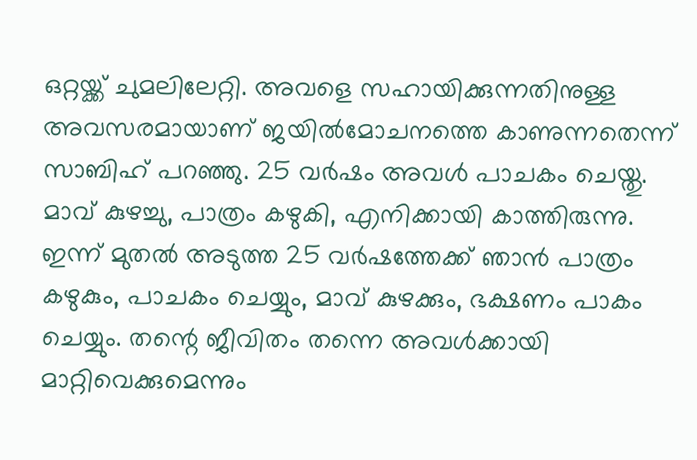ഒറ്റയ്ക്ക് ചുമലിലേറ്റി. അവളെ സഹായിക്കുന്നതിനുള്ള അവസരമായാണ് ജയിൽമോചനത്തെ കാണുന്നതെന്ന് സാബിഹ് പറഞ്ഞു. 25 വർഷം അവൾ പാചകം ചെയ്തു. മാവ് കുഴച്ചു, പാത്രം കഴുകി, എനിക്കായി കാത്തിരുന്നു. ഇന്ന് മുതൽ അടുത്ത 25 വർഷത്തേക്ക് ഞാൻ പാത്രം കഴുകും, പാചകം ചെയ്യും, മാവ് കുഴക്കും, ഭക്ഷണം പാകം ചെയ്യും. തന്റെ ജീവിതം തന്നെ അവൾക്കായി മാറ്റിവെക്കുമെന്നും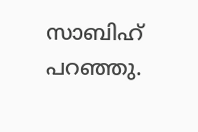സാബിഹ് പറഞ്ഞു.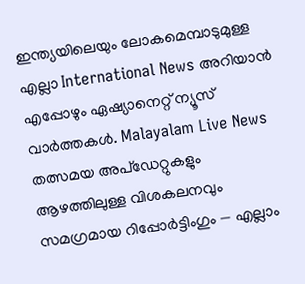ഇന്ത്യയിലെയും ലോകമെമ്പാടുമുള്ള എല്ലാ International News അറിയാൻ എപ്പോഴും ഏഷ്യാനെറ്റ് ന്യൂസ് വാർത്തകൾ. Malayalam Live News തത്സമയ അപ്ഡേറ്റുകളും ആഴത്തിലുള്ള വിശകലനവും സമഗ്രമായ റിപ്പോർട്ടിംഗും — എല്ലാം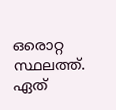ഒരൊറ്റ സ്ഥലത്ത്. ഏത്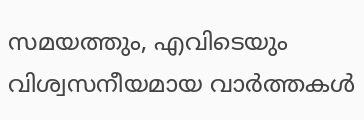സമയത്തും, എവിടെയും വിശ്വസനീയമായ വാർത്തകൾ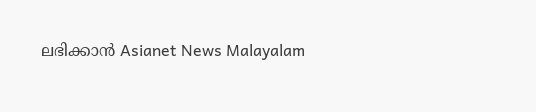ലഭിക്കാൻ Asianet News Malayalam